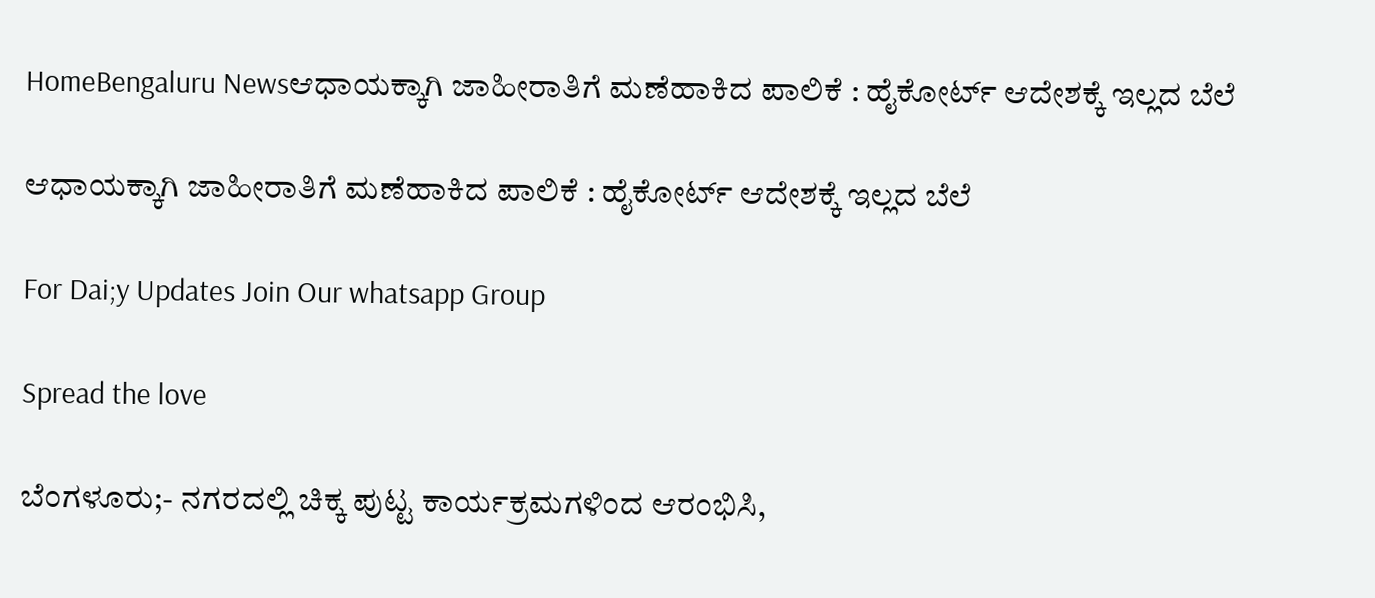HomeBengaluru Newsಆಧಾಯಕ್ಕಾಗಿ ಜಾಹೀರಾತಿಗೆ ಮಣೆಹಾಕಿದ ಪಾಲಿಕೆ : ಹೈಕೋರ್ಟ್ ಆದೇಶಕ್ಕೆ ಇಲ್ಲದ ಬೆಲೆ

ಆಧಾಯಕ್ಕಾಗಿ ಜಾಹೀರಾತಿಗೆ ಮಣೆಹಾಕಿದ ಪಾಲಿಕೆ : ಹೈಕೋರ್ಟ್ ಆದೇಶಕ್ಕೆ ಇಲ್ಲದ ಬೆಲೆ

For Dai;y Updates Join Our whatsapp Group

Spread the love

ಬೆಂಗಳೂರು;- ನಗರದಲ್ಲಿ ಚಿಕ್ಕ ಪುಟ್ಟ ಕಾರ್ಯಕ್ರಮಗಳಿಂದ ಆರಂಭಿಸಿ,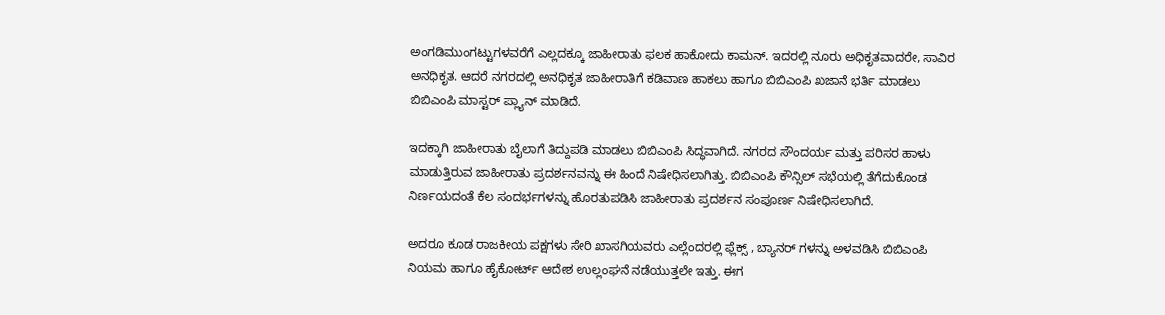ಅಂಗಡಿಮುಂಗಟ್ಟುಗಳವರೆಗೆ ಎಲ್ಲದಕ್ಕೂ ಜಾಹೀರಾತು ಫಲಕ ಹಾಕೋದು ಕಾಮನ್. ಇದರಲ್ಲಿ ನೂರು ಅಧಿಕೃತವಾದರೇ, ಸಾವಿರ ಅನಧಿಕೃತ. ಆದರೆ ನಗರದಲ್ಲಿ ಅನಧಿಕೃತ ಜಾಹೀರಾತಿಗೆ ಕಡಿವಾಣ ಹಾಕಲು ಹಾಗೂ ಬಿಬಿಎಂಪಿ ಖಜಾನೆ ಭರ್ತಿ ಮಾಡಲು ಬಿಬಿಎಂಪಿ ಮಾಸ್ಟರ್ ಪ್ಲ್ಯಾನ್ ಮಾಡಿದೆ.

ಇದಕ್ಕಾಗಿ ಜಾಹೀರಾತು ಬೈಲಾಗೆ ತಿದ್ದುಪಡಿ ಮಾಡಲು ಬಿಬಿಎಂಪಿ ಸಿದ್ಧವಾಗಿದೆ. ನಗರದ ಸೌಂದರ್ಯ ಮತ್ತು ಪರಿಸರ ಹಾಳು ಮಾಡುತ್ತಿರುವ ಜಾಹೀರಾತು ಪ್ರದರ್ಶನವನ್ನು ಈ ಹಿಂದೆ ನಿಷೇಧಿಸಲಾಗಿತ್ತು. ಬಿಬಿಎಂಪಿ ಕೌನ್ಸಿಲ್ ಸಭೆಯಲ್ಲಿ ತೆಗೆದುಕೊಂಡ ನಿರ್ಣಯದಂತೆ ಕೆಲ ಸಂದರ್ಭಗಳನ್ನು ಹೊರತುಪಡಿಸಿ ಜಾಹೀರಾತು ಪ್ರದರ್ಶನ ಸಂಪೂರ್ಣ ನಿಷೇಧಿಸಲಾಗಿದೆ.

ಅದರೂ ಕೂಡ ರಾಜಕೀಯ ಪಕ್ಷಗಳು ಸೇರಿ ಖಾಸಗಿಯವರು ಎಲ್ಲೆಂದರಲ್ಲಿ ಫ್ಲೆಕ್ಸ್ , ಬ್ಯಾನರ್‌ ಗಳನ್ನು ಅಳವಡಿಸಿ ಬಿಬಿಎಂಪಿ ನಿಯಮ ಹಾಗೂ ಹೈಕೋರ್ಟ್ ಆದೇಶ ಉಲ್ಲಂಘನೆ ನಡೆಯುತ್ತಲೇ ಇತ್ತು. ಈಗ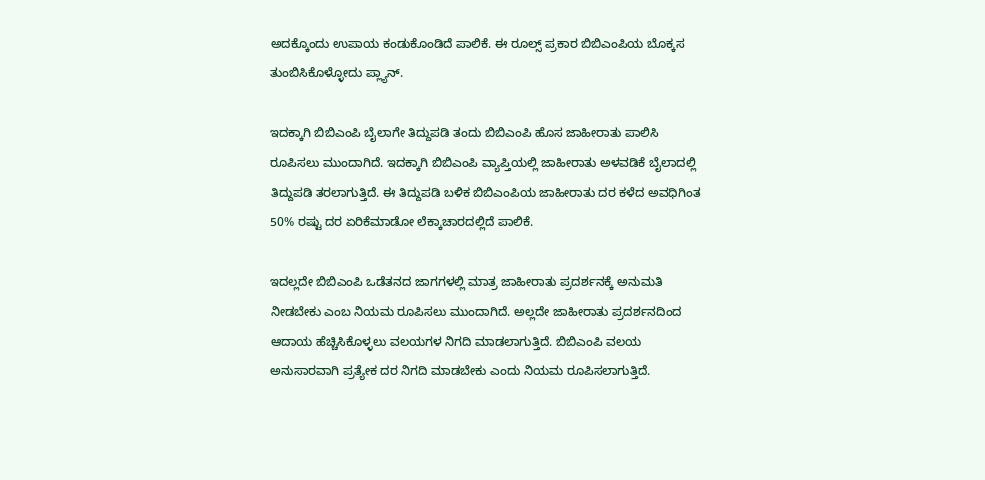ಅದಕ್ಕೊಂದು ಉಪಾಯ ಕಂಡುಕೊಂಡಿದೆ ಪಾಲಿಕೆ. ಈ ರೂಲ್ಸ್ ಪ್ರಕಾರ ಬಿಬಿಎಂಪಿಯ ಬೊಕ್ಕಸ ತುಂಬಿಸಿಕೊಳ್ಳೋದು ಪ್ಲ್ಯಾನ್.

ಇದಕ್ಕಾಗಿ ಬಿಬಿಎಂಪಿ ಬೈಲಾಗೇ ತಿದ್ದುಪಡಿ ತಂದು ಬಿಬಿಎಂಪಿ ಹೊಸ ಜಾಹೀರಾತು ಪಾಲಿಸಿ ರೂಪಿಸಲು ಮುಂದಾಗಿದೆ. ಇದಕ್ಕಾಗಿ ಬಿಬಿಎಂಪಿ ವ್ಯಾಪ್ತಿಯಲ್ಲಿ ಜಾಹೀರಾತು ಅಳವಡಿಕೆ ಬೈಲಾದಲ್ಲಿ ತಿದ್ದುಪಡಿ ತರಲಾಗುತ್ತಿದೆ. ಈ ತಿದ್ದುಪಡಿ ಬಳಿಕ ಬಿಬಿಎಂಪಿಯ ಜಾಹೀರಾತು ದರ ಕಳೆದ ಅವಧಿಗಿಂತ 50% ರಷ್ಟು ದರ ಏರಿಕೆಮಾಡೋ ಲೆಕ್ಕಾಚಾರದಲ್ಲಿದೆ ಪಾಲಿಕೆ.

ಇದಲ್ಲದೇ ಬಿಬಿಎಂಪಿ ಒಡೆತನದ ಜಾಗಗಳಲ್ಲಿ ಮಾತ್ರ ಜಾಹೀರಾತು ಪ್ರದರ್ಶನಕ್ಕೆ ಅನುಮತಿ ನೀಡಬೇಕು ಎಂಬ ನಿಯಮ ರೂಪಿಸಲು ಮುಂದಾಗಿದೆ. ಅಲ್ಲದೇ ಜಾಹೀರಾತು ಪ್ರದರ್ಶನದಿಂದ ಆದಾಯ ಹೆಚ್ಚಿಸಿಕೊಳ್ಳಲು ವಲಯಗಳ ನಿಗದಿ ಮಾಡಲಾಗುತ್ತಿದೆ. ಬಿಬಿಎಂಪಿ ವಲಯ ಅನುಸಾರವಾಗಿ ಪ್ರತ್ಯೇಕ ದರ ನಿಗದಿ ಮಾಡಬೇಕು ಎಂದು ನಿಯಮ ರೂಪಿಸಲಾಗುತ್ತಿದೆ.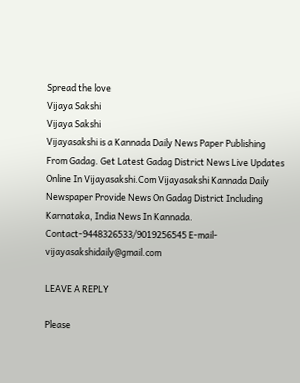Spread the love
Vijaya Sakshi
Vijaya Sakshi
Vijayasakshi is a Kannada Daily News Paper Publishing From Gadag. Get Latest Gadag District News Live Updates Online In Vijayasakshi.Com Vijayasakshi Kannada Daily Newspaper Provide News On Gadag District Including Karnataka, India News In Kannada. Contact-9448326533/9019256545 E-mail-vijayasakshidaily@gmail.com

LEAVE A REPLY

Please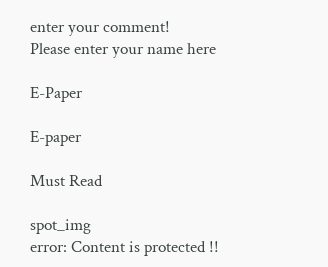enter your comment!
Please enter your name here

E-Paper

E-paper

Must Read

spot_img
error: Content is protected !!